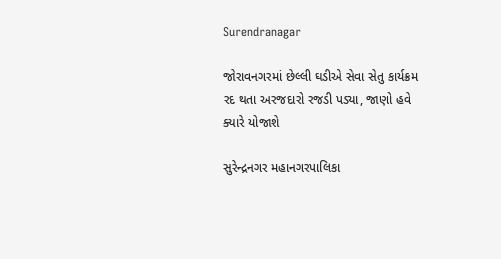Surendranagar

જોરાવનગરમાં છેલ્લી ઘડીએ સેવા સેતુ કાર્યક્રમ રદ થતા અરજદારો રજડી પડ્યા, જાણો હવે ક્યારે યોજાશે

સુરેન્દ્રનગર મહાનગરપાલિકા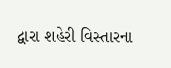દ્વારા શહેરી વિસ્તારના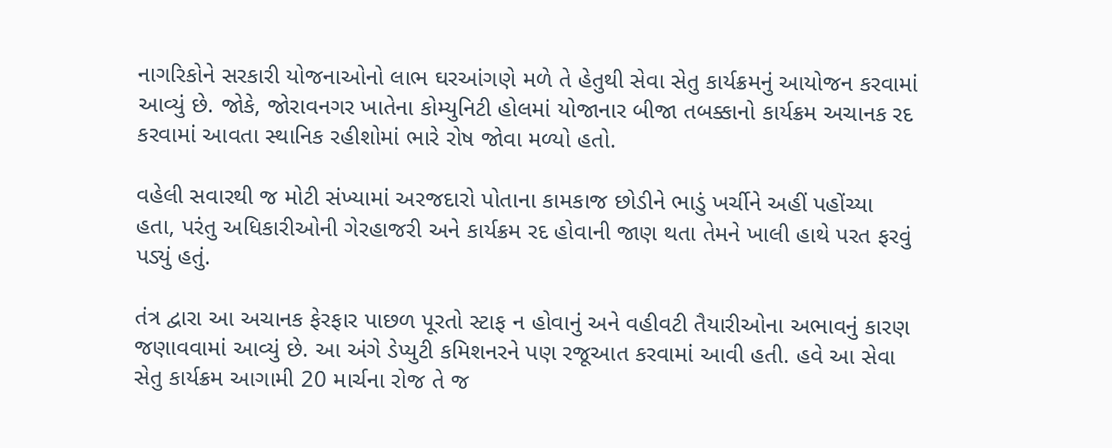નાગરિકોને સરકારી યોજનાઓનો લાભ ઘરઆંગણે મળે તે હેતુથી સેવા સેતુ કાર્યક્રમનું આયોજન કરવામાં આવ્યું છે. જોકે, જોરાવનગર ખાતેના કોમ્યુનિટી હોલમાં યોજાનાર બીજા તબક્કાનો કાર્યક્રમ અચાનક રદ કરવામાં આવતા સ્થાનિક રહીશોમાં ભારે રોષ જોવા મળ્યો હતો.

વહેલી સવારથી જ મોટી સંખ્યામાં અરજદારો પોતાના કામકાજ છોડીને ભાડું ખર્ચીને અહીં પહોંચ્યા હતા, પરંતુ અધિકારીઓની ગેરહાજરી અને કાર્યક્રમ રદ હોવાની જાણ થતા તેમને ખાલી હાથે પરત ફરવું પડ્યું હતું.

તંત્ર દ્વારા આ અચાનક ફેરફાર પાછળ પૂરતો સ્ટાફ ન હોવાનું અને વહીવટી તૈયારીઓના અભાવનું કારણ જણાવવામાં આવ્યું છે. આ અંગે ડેપ્યુટી કમિશનરને પણ રજૂઆત કરવામાં આવી હતી. હવે આ સેવા સેતુ કાર્યક્રમ આગામી 20 માર્ચના રોજ તે જ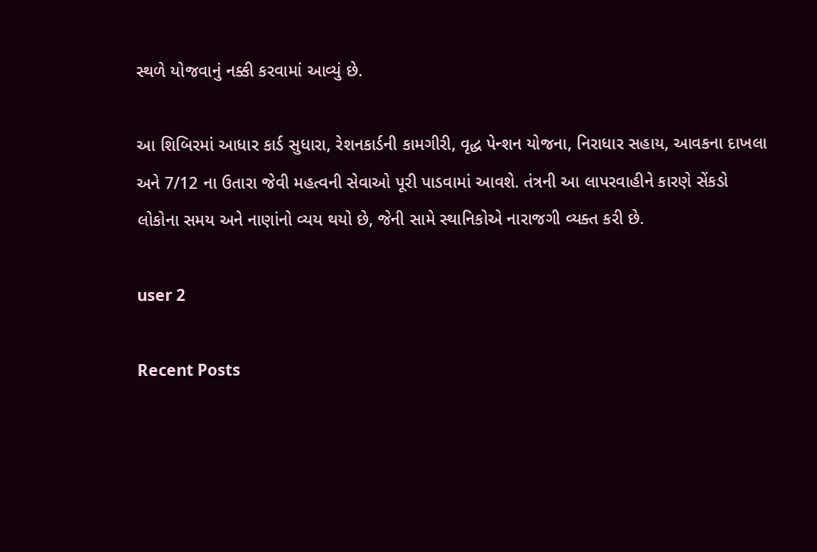સ્થળે યોજવાનું નક્કી કરવામાં આવ્યું છે.

આ શિબિરમાં આધાર કાર્ડ સુધારા, રેશનકાર્ડની કામગીરી, વૃદ્ધ પેન્શન યોજના, નિરાધાર સહાય, આવકના દાખલા અને 7/12 ના ઉતારા જેવી મહત્વની સેવાઓ પૂરી પાડવામાં આવશે. તંત્રની આ લાપરવાહીને કારણે સેંકડો લોકોના સમય અને નાણાંનો વ્યય થયો છે, જેની સામે સ્થાનિકોએ નારાજગી વ્યક્ત કરી છે.

user 2

Recent Posts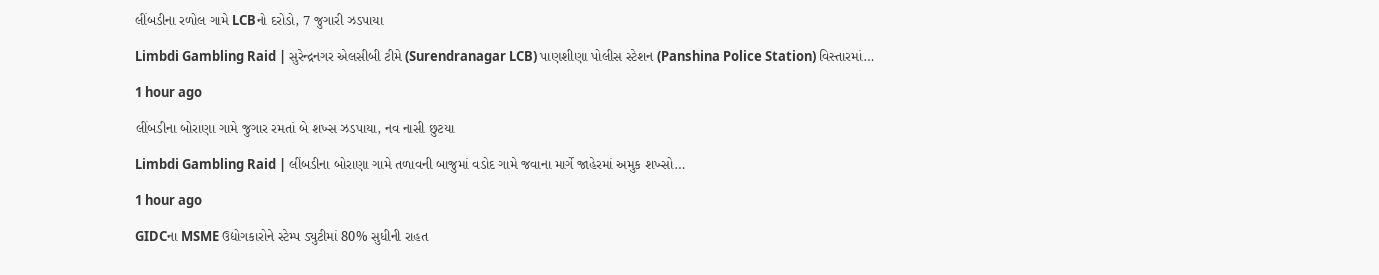લીંબડીના રળોલ ગામે LCBનો દરોડો, 7 જુગારી ઝડપાયા

Limbdi Gambling Raid | સુરેન્દ્રનગર એલસીબી ટીમે (Surendranagar LCB) પાણશીણા પોલીસ સ્ટેશન (Panshina Police Station) વિસ્તારમાં…

1 hour ago

લીંબડીના બોરાણા ગામે જુગાર રમતાં બે શખ્સ ઝડપાયા, નવ નાસી છુટયા

Limbdi Gambling Raid | લીંબડીના બોરાણા ગામે તળાવની બાજુમાં વડોદ ગામે જવાના માર્ગે જાહેરમાં અમુક શખ્સો…

1 hour ago

GIDCના MSME ઉદ્યોગકારોને સ્ટેમ્પ ડ્યુટીમાં 80% સુધીની રાહત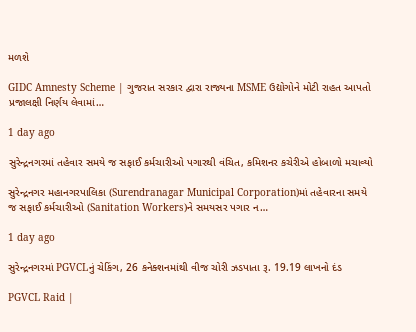મળશે

GIDC Amnesty Scheme | ગુજરાત સરકાર દ્વારા રાજ્યના MSME ઉદ્યોગોને મોટી રાહત આપતો પ્રજાલક્ષી નિર્ણય લેવામાં…

1 day ago

સુરેન્દ્રનગરમાં તહેવાર સમયે જ સફાઈ કર્મચારીઓ પગારથી વંચિત, કમિશનર કચેરીએ હોબાળો મચાવ્યો

સુરેન્દ્રનગર મહાનગરપાલિકા (Surendranagar Municipal Corporation)માં તહેવારના સમયે જ સફાઈ કર્મચારીઓ (Sanitation Workers)ને સમયસર પગાર ન…

1 day ago

સુરેન્દ્રનગરમાં PGVCLનું ચેકિંગ, 26 કનેક્શનમાંથી વીજ ચોરી ઝડપાતા રૂ. 19.19 લાખનો દંડ

PGVCL Raid |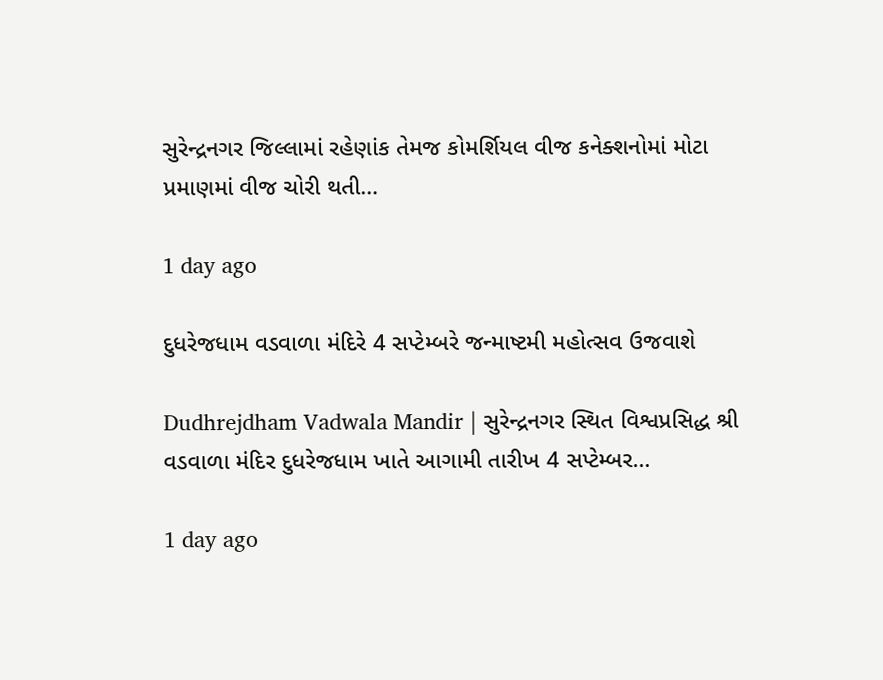સુરેન્દ્રનગર જિલ્લામાં રહેણાંક તેમજ કોમર્શિયલ વીજ કનેક્શનોમાં મોટા પ્રમાણમાં વીજ ચોરી થતી…

1 day ago

દુધરેજધામ વડવાળા મંદિરે 4 સપ્ટેમ્બરે જન્માષ્ટમી મહોત્સવ ઉજવાશે

Dudhrejdham Vadwala Mandir | સુરેન્દ્રનગર સ્થિત વિશ્વપ્રસિદ્ધ શ્રી વડવાળા મંદિર દુધરેજધામ ખાતે આગામી તારીખ 4 સપ્ટેમ્બર…

1 day ago